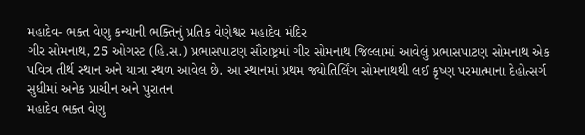મહાદેવ- ભક્ત વેણુ કન્યાની ભક્તિનું પ્રતિક વેણેશ્વર મહાદેવ મંદિર
ગીર સોમનાથ, 25 ઓગસ્ટ (હિ.સ.) પ્રભાસપાટણ સૌરાષ્ટ્રમાં ગીર સોમનાથ જિલ્લામાં આવેલું પ્રભાસપાટણ સોમનાથ એક પવિત્ર તીર્થ સ્થાન અને યાત્રા સ્થળ આવેલ છે. આ સ્થાનમાં પ્રથમ જ્યોતિર્લિંગ સોમનાથથી લઈ કૃષ્ણ પરમાત્માના દેહોત્સર્ગ સુધીમાં અનેક પ્રાચીન અને પુરાતન
મહાદેવ ભક્ત વેણુ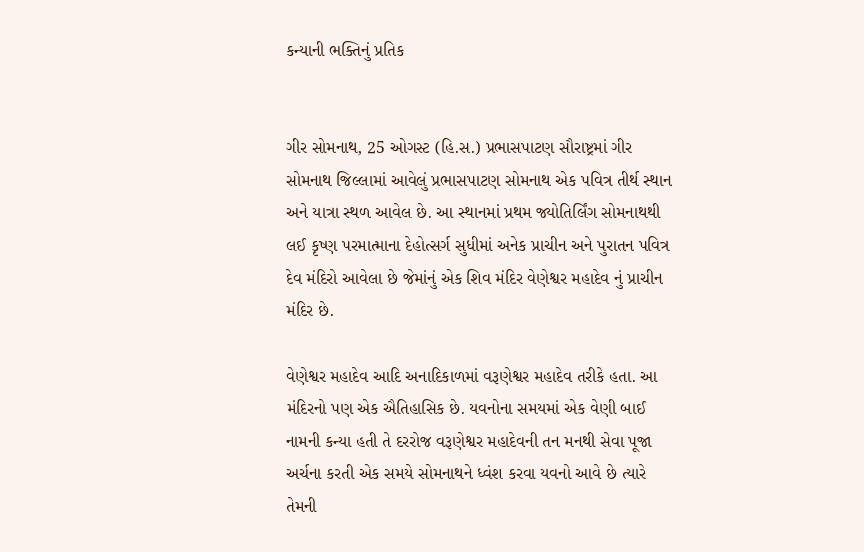કન્યાની ભક્તિનું પ્રતિક


ગીર સોમનાથ, 25 ઓગસ્ટ (હિ.સ.) પ્રભાસપાટણ સૌરાષ્ટ્રમાં ગીર સોમનાથ જિલ્લામાં આવેલું પ્રભાસપાટણ સોમનાથ એક પવિત્ર તીર્થ સ્થાન અને યાત્રા સ્થળ આવેલ છે. આ સ્થાનમાં પ્રથમ જ્યોતિર્લિંગ સોમનાથથી લઈ કૃષ્ણ પરમાત્માના દેહોત્સર્ગ સુધીમાં અનેક પ્રાચીન અને પુરાતન પવિત્ર દેવ મંદિરો આવેલા છે જેમાંનું એક શિવ મંદિર વેણેશ્વર મહાદેવ નું પ્રાચીન મંદિર છે.

વેણેશ્વર મહાદેવ આદિ અનાદિકાળમાં વરૂણેશ્વર મહાદેવ તરીકે હતા. આ મંદિરનો પણ એક ઐતિહાસિક છે. યવનોના સમયમાં એક વેણી બાઈ નામની કન્યા હતી તે દરરોજ વરૂણેશ્વર મહાદેવની તન મનથી સેવા પૂજા અર્ચના કરતી એક સમયે સોમનાથને ધ્વંશ કરવા યવનો આવે છે ત્યારે તેમની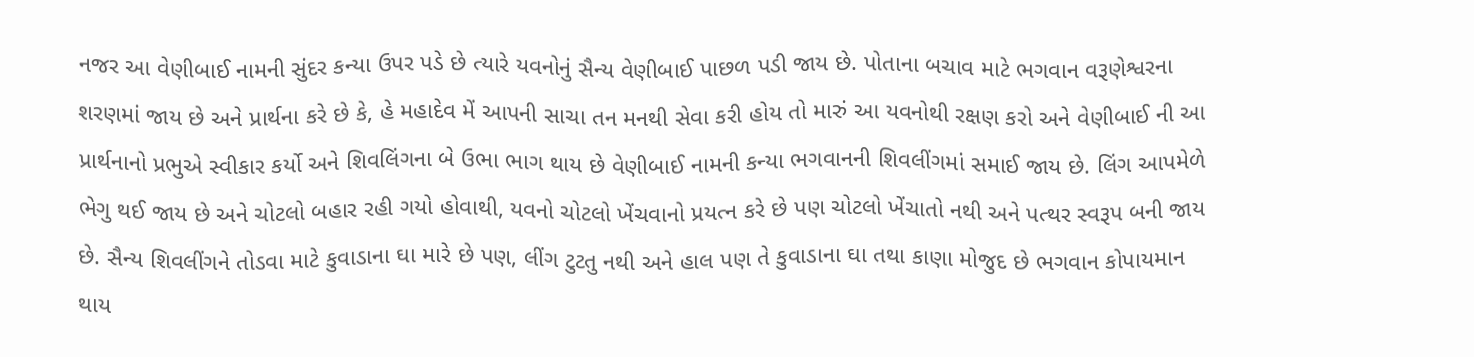નજર આ વેણીબાઈ નામની સુંદર કન્યા ઉપર પડે છે ત્યારે યવનોનું સૈન્ય વેણીબાઈ પાછળ પડી જાય છે. પોતાના બચાવ માટે ભગવાન વરૂણેશ્વરના શરણમાં જાય છે અને પ્રાર્થના કરે છે કે, હે મહાદેવ મેં આપની સાચા તન મનથી સેવા કરી હોય તો મારું આ યવનોથી રક્ષણ કરો અને વેણીબાઈ ની આ પ્રાર્થનાનો પ્રભુએ સ્વીકાર કર્યો અને શિવલિંગના બે ઉભા ભાગ થાય છે વેણીબાઈ નામની કન્યા ભગવાનની શિવલીંગમાં સમાઈ જાય છે. લિંગ આપમેળે ભેગુ થઈ જાય છે અને ચોટલો બહાર રહી ગયો હોવાથી, યવનો ચોટલો ખેંચવાનો પ્રયત્ન કરે છે પણ ચોટલો ખેંચાતો નથી અને પત્થર સ્વરૂપ બની જાય છે. સૈન્ય શિવલીંગને તોડવા માટે કુવાડાના ઘા મારે છે પણ, લીંગ ટુટતુ નથી અને હાલ પણ તે કુવાડાના ઘા તથા કાણા મોજુદ છે ભગવાન કોપાયમાન થાય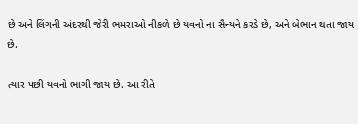છે અને લિંગની અંદરથી જેરી ભમરાઓ નીકળે છે યવનો ના સૈન્યને કરડે છે, અને બેભાન થતા જાય છે.

ત્યાર પછી યવનો ભાગી જાય છે. આ રીતે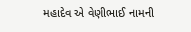મહાદેવ એ વેણીભાઈ નામની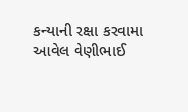કન્યાની રક્ષા કરવામા આવેલ વેણીભાઈ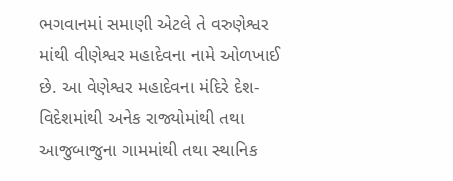ભગવાનમાં સમાણી એટલે તે વરુણેશ્વર માંથી વીણેશ્વર મહાદેવના નામે ઓળખાઈ છે. આ વેણેશ્વર મહાદેવના મંદિરે દેશ-વિદેશમાંથી અનેક રાજ્યોમાંથી તથા આજુબાજુના ગામમાંથી તથા સ્થાનિક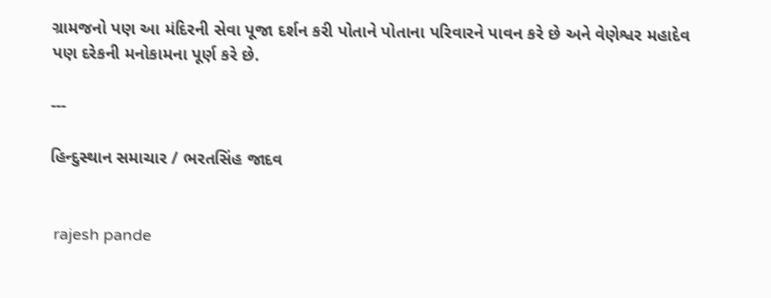ગ્રામજનો પણ આ મંદિરની સેવા પૂજા દર્શન કરી પોતાને પોતાના પરિવારને પાવન કરે છે અને વેણેશ્વર મહાદેવ પણ દરેકની મનોકામના પૂર્ણ કરે છે.

---

હિન્દુસ્થાન સમાચાર / ભરતસિંહ જાદવ


 rajesh pande